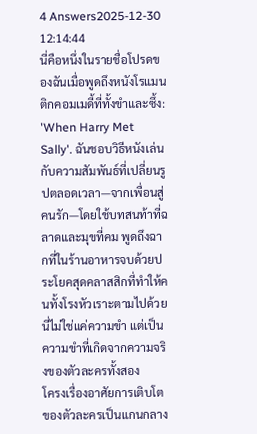4 Answers2025-12-30 12:14:44
นี่คือหนึ่งในรายชื่อโปรดของฉันเมื่อพูดถึงหนังโรแมนติกคอมเมดี้ที่ทั้งขำและซึ้ง: 'When Harry Met Sally'. ฉันชอบวิธีหนังเล่นกับความสัมพันธ์ที่เปลี่ยนรูปตลอดเวลา—จากเพื่อนสู่คนรัก—โดยใช้บทสนท้าที่ฉลาดและมุขที่คม พูดถึงฉากที่ในร้านอาหารจบด้วยประโยคสุดคลาสสิกที่ทำให้คนทั้งโรงหัวเราะตามไปด้วย นี่ไม่ใช่แค่ความขำ แต่เป็นความขำที่เกิดจากความจริงของตัวละครทั้งสอง
โครงเรื่องอาศัยการเติบโตของตัวละครเป็นแกนกลาง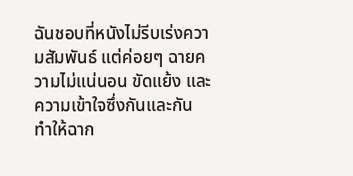ฉันชอบที่หนังไม่รีบเร่งความสัมพันธ์ แต่ค่อยๆ ฉายความไม่แน่นอน ขัดแย้ง และความเข้าใจซึ่งกันและกัน ทำให้ฉาก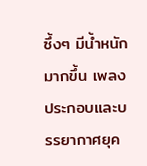ซึ้งๆ มีน้ำหนักมากขึ้น เพลงประกอบและบรรยากาศยุค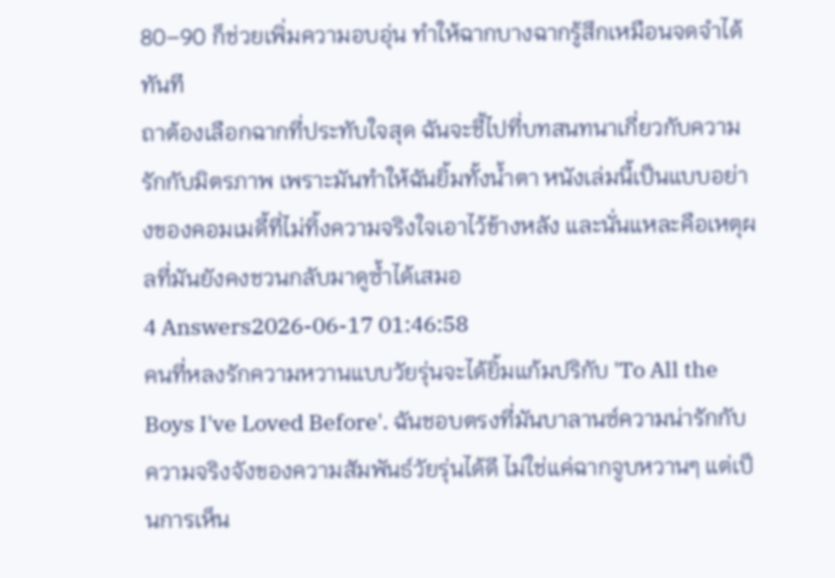80–90 ก็ช่วยเพิ่มความอบอุ่น ทำให้ฉากบางฉากรู้สึกเหมือนจดจำได้ทันที
ถาต้องเลือกฉากที่ประทับใจสุด ฉันจะชี้ไปที่บทสนทนาเกี่ยวกับความรักกับมิตรภาพ เพราะมันทำให้ฉันยิ้มทั้งน้ำตา หนังเล่มนี้เป็นแบบอย่างของคอมเมดี้ที่ไม่ทิ้งความจริงใจเอาไว้ข้างหลัง และนั่นแหละคือเหตุผลที่มันยังคงชวนกลับมาดูซ้ำได้เสมอ
4 Answers2026-06-17 01:46:58
คนที่หลงรักความหวานแบบวัยรุ่นจะได้ยิ้มแก้มปริกับ 'To All the Boys I've Loved Before'. ฉันชอบตรงที่มันบาลานซ์ความน่ารักกับความจริงจังของความสัมพันธ์วัยรุ่นได้ดี ไม่ใช่แค่ฉากจูบหวานๆ แต่เป็นการเห็น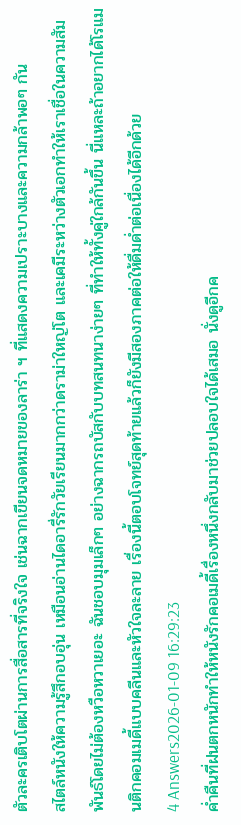ตัวละครเติบโตผ่านการสื่อสารที่จริงใจ เช่นฉากเขียนจดหมายของลาร่า ฯ ที่แสดงความเปราะบางและความกล้าพอๆ กัน
สไตล์หนังให้ความรู้สึกอบอุ่น เหมือนอ่านไดอารี่รักวัยเรียนมากกว่าดราม่าใหญ่โต และเคมีระหว่างตัวเอกทำให้เราเชื่อในความสัมพันธ์โดยไม่ต้องหวือหวาเยอะ ฉันชอบมุมเล็กๆ อย่างฉากรถบัสกับบทสนทนาง่ายๆ ที่ทำให้ทั้งคู่ใกล้กันขึ้น นี่แหละถ้าอยากได้โรแมนติกคอมเมดี้แบบคลีนและหัวใจละลาย เรื่องนี้ตอบโจทย์สุดท้ายแล้วก็ยังมีสองภาคต่อให้ดื่มด่ำต่อเนื่องได้อีกด้วย
4 Answers2026-01-09 16:29:23
ค่ำคืนที่ฝนตกหนักทำให้หนังรักคอเมดี้เรื่องหนึ่งกลับมาช่วยปลอบใจได้เสมอ นั่งดูอีกค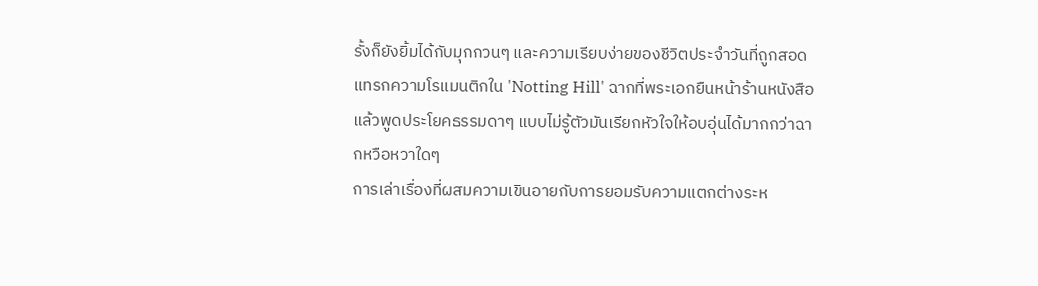รั้งก็ยังยิ้มได้กับมุกกวนๆ และความเรียบง่ายของชีวิตประจำวันที่ถูกสอดแทรกความโรแมนติกใน 'Notting Hill' ฉากที่พระเอกยืนหน้าร้านหนังสือแล้วพูดประโยคธรรมดาๆ แบบไม่รู้ตัวมันเรียกหัวใจให้อบอุ่นได้มากกว่าฉากหวือหวาใดๆ
การเล่าเรื่องที่ผสมความเขินอายกับการยอมรับความแตกต่างระห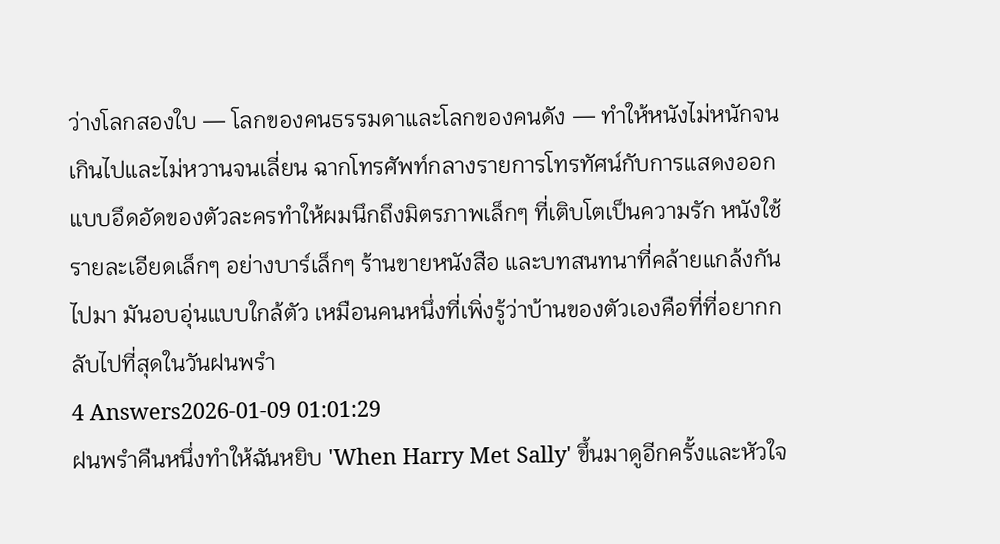ว่างโลกสองใบ — โลกของคนธรรมดาและโลกของคนดัง — ทำให้หนังไม่หนักจนเกินไปและไม่หวานจนเลี่ยน ฉากโทรศัพท์กลางรายการโทรทัศน์กับการแสดงออกแบบอึดอัดของตัวละครทำให้ผมนึกถึงมิตรภาพเล็กๆ ที่เติบโตเป็นความรัก หนังใช้รายละเอียดเล็กๆ อย่างบาร์เล็กๆ ร้านขายหนังสือ และบทสนทนาที่คล้ายแกล้งกันไปมา มันอบอุ่นแบบใกล้ตัว เหมือนคนหนึ่งที่เพิ่งรู้ว่าบ้านของตัวเองคือที่ที่อยากกลับไปที่สุดในวันฝนพรำ
4 Answers2026-01-09 01:01:29
ฝนพรำคืนหนึ่งทำให้ฉันหยิบ 'When Harry Met Sally' ขึ้นมาดูอีกครั้งและหัวใจ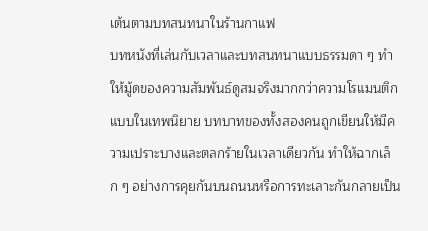เต้นตามบทสนทนาในร้านกาแฟ
บทหนังที่เล่นกับเวลาและบทสนทนาแบบธรรมดา ๆ ทำให้มู้ดของความสัมพันธ์ดูสมจริงมากกว่าความโรแมนติกแบบในเทพนิยาย บทบาทของทั้งสองคนถูกเขียนให้มีความเปราะบางและตลกร้ายในเวลาเดียวกัน ทำให้ฉากเล็ก ๆ อย่างการคุยกันบนถนนหรือการทะเลาะกันกลายเป็น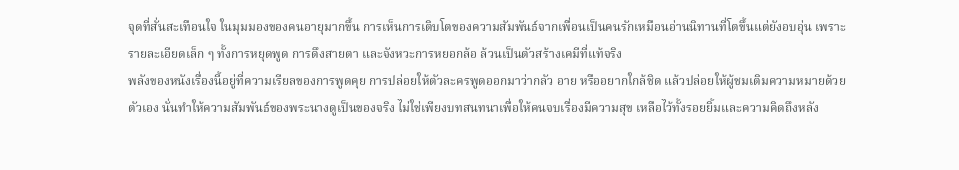จุดที่สั่นสะเทือนใจ ในมุมมองของคนอายุมากขึ้น การเห็นการเติบโตของความสัมพันธ์จากเพื่อนเป็นคนรักเหมือนอ่านนิทานที่โตขึ้นแต่ยังอบอุ่น เพราะรายละเอียดเล็ก ๆ ทั้งการหยุดพูด การดึงสายตา และจังหวะการหยอกล้อ ล้วนเป็นตัวสร้างเคมีที่แท้จริง
พลังของหนังเรื่องนี้อยู่ที่ความเรียลของการพูดคุย การปล่อยให้ตัวละครพูดออกมาว่ากลัว อาย หรืออยากใกล้ชิด แล้วปล่อยให้ผู้ชมเติมความหมายด้วยตัวเอง นั่นทำให้ความสัมพันธ์ของพระนางดูเป็นของจริง ไม่ใช่เพียงบทสนทนาเพื่อให้คนจบเรื่องมีความสุข เหลือไว้ทั้งรอยยิ้มและความคิดถึงหลัง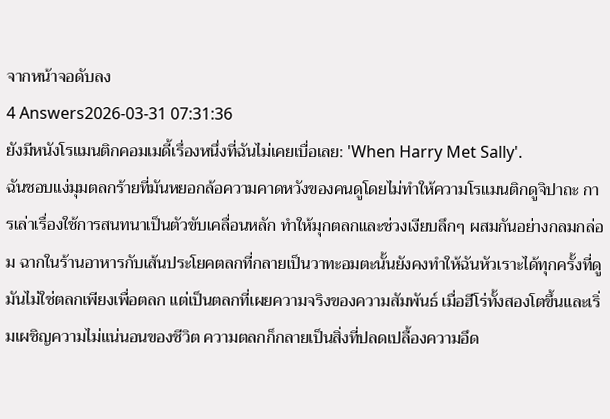จากหน้าจอดับลง
4 Answers2026-03-31 07:31:36
ยังมีหนังโรแมนติกคอมเมดี้เรื่องหนึ่งที่ฉันไม่เคยเบื่อเลย: 'When Harry Met Sally'.
ฉันชอบแง่มุมตลกร้ายที่มันหยอกล้อความคาดหวังของคนดูโดยไม่ทำให้ความโรแมนติกดูจิปาถะ การเล่าเรื่องใช้การสนทนาเป็นตัวขับเคลื่อนหลัก ทำให้มุกตลกและช่วงเงียบลึกๆ ผสมกันอย่างกลมกล่อม ฉากในร้านอาหารกับเส้นประโยคตลกที่กลายเป็นวาทะอมตะนั้นยังคงทำให้ฉันหัวเราะได้ทุกครั้งที่ดู มันไม่ใช่ตลกเพียงเพื่อตลก แต่เป็นตลกที่เผยความจริงของความสัมพันธ์ เมื่อฮีโร่ทั้งสองโตขึ้นและเริ่มเผชิญความไม่แน่นอนของชีวิต ความตลกก็กลายเป็นสิ่งที่ปลดเปลื้องความอึด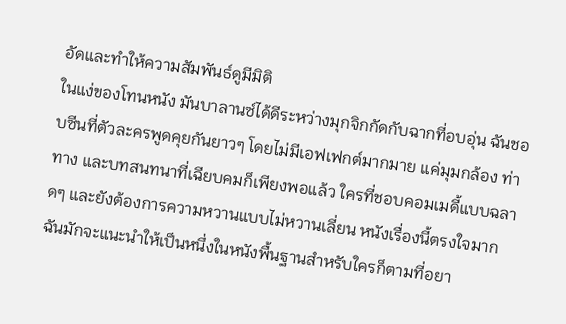อัดและทำให้ความสัมพันธ์ดูมีมิติ
ในแง่ของโทนหนัง มันบาลานซ์ได้ดีระหว่างมุกจิกกัดกับฉากที่อบอุ่น ฉันชอบซีนที่ตัวละครพูดคุยกันยาวๆ โดยไม่มีเอฟเฟกต์มากมาย แค่มุมกล้อง ท่าทาง และบทสนทนาที่เฉียบคมก็เพียงพอแล้ว ใครที่ชอบคอมเมดี้แบบฉลาดๆ และยังต้องการความหวานแบบไม่หวานเลี่ยน หนังเรื่องนี้ตรงใจมาก ฉันมักจะแนะนำให้เป็นหนึ่งในหนังพื้นฐานสำหรับใครก็ตามที่อยา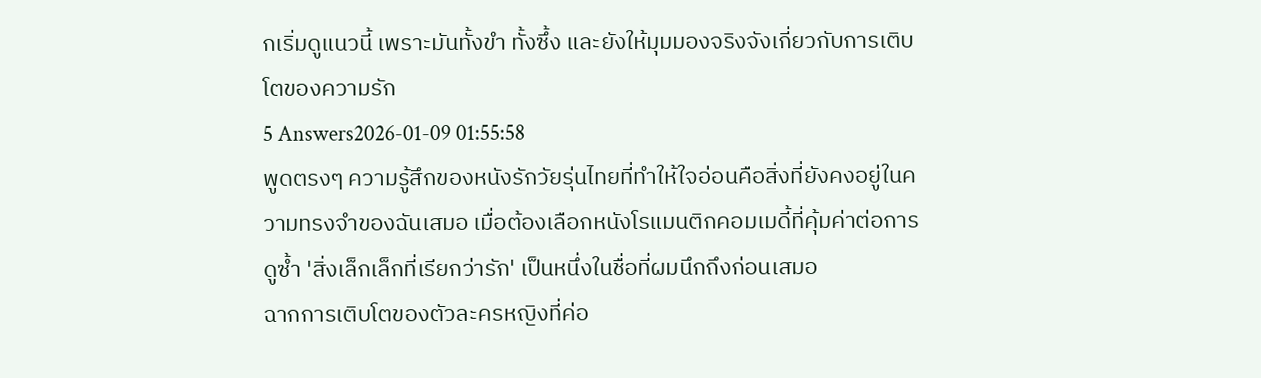กเริ่มดูแนวนี้ เพราะมันทั้งขำ ทั้งซึ้ง และยังให้มุมมองจริงจังเกี่ยวกับการเติบโตของความรัก
5 Answers2026-01-09 01:55:58
พูดตรงๆ ความรู้สึกของหนังรักวัยรุ่นไทยที่ทำให้ใจอ่อนคือสิ่งที่ยังคงอยู่ในความทรงจำของฉันเสมอ เมื่อต้องเลือกหนังโรแมนติกคอมเมดี้ที่คุ้มค่าต่อการดูซ้ำ 'สิ่งเล็กเล็กที่เรียกว่ารัก' เป็นหนึ่งในชื่อที่ผมนึกถึงก่อนเสมอ
ฉากการเติบโตของตัวละครหญิงที่ค่อ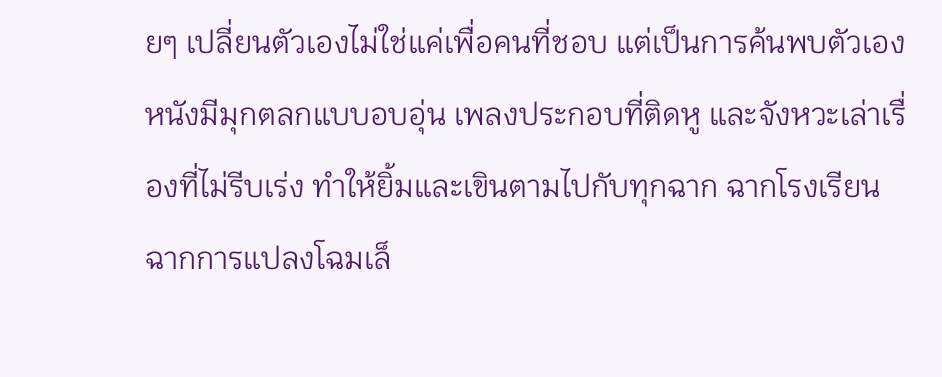ยๆ เปลี่ยนตัวเองไม่ใช่แค่เพื่อคนที่ชอบ แต่เป็นการค้นพบตัวเอง หนังมีมุกตลกแบบอบอุ่น เพลงประกอบที่ติดหู และจังหวะเล่าเรื่องที่ไม่รีบเร่ง ทำให้ยิ้มและเขินตามไปกับทุกฉาก ฉากโรงเรียน ฉากการแปลงโฉมเล็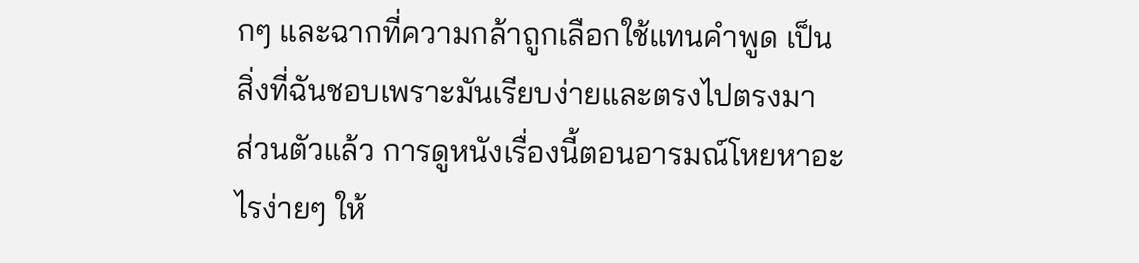กๆ และฉากที่ความกล้าถูกเลือกใช้แทนคำพูด เป็นสิ่งที่ฉันชอบเพราะมันเรียบง่ายและตรงไปตรงมา
ส่วนตัวแล้ว การดูหนังเรื่องนี้ตอนอารมณ์โหยหาอะไรง่ายๆ ให้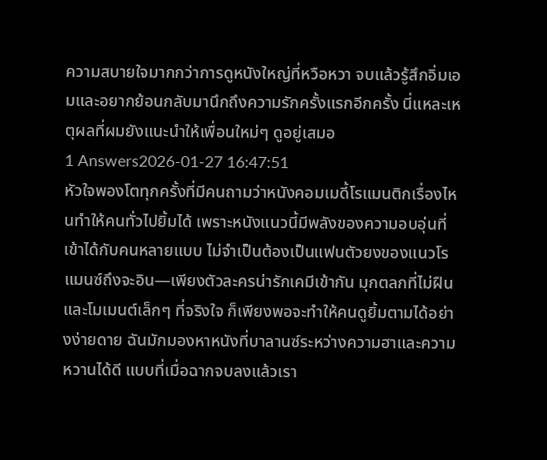ความสบายใจมากกว่าการดูหนังใหญ่ที่หวือหวา จบแล้วรู้สึกอิ่มเอมและอยากย้อนกลับมานึกถึงความรักครั้งแรกอีกครั้ง นี่แหละเหตุผลที่ผมยังแนะนำให้เพื่อนใหม่ๆ ดูอยู่เสมอ
1 Answers2026-01-27 16:47:51
หัวใจพองโตทุกครั้งที่มีคนถามว่าหนังคอมเมดี้โรแมนติกเรื่องไหนทำให้คนทั่วไปยิ้มได้ เพราะหนังแนวนี้มีพลังของความอบอุ่นที่เข้าได้กับคนหลายแบบ ไม่จำเป็นต้องเป็นแฟนตัวยงของแนวโรแมนซ์ถึงจะอิน—เพียงตัวละครน่ารักเคมีเข้ากัน มุกตลกที่ไม่ฝืน และโมเมนต์เล็กๆ ที่จริงใจ ก็เพียงพอจะทำให้คนดูยิ้มตามได้อย่างง่ายดาย ฉันมักมองหาหนังที่บาลานซ์ระหว่างความฮาและความหวานได้ดี แบบที่เมื่อฉากจบลงแล้วเรา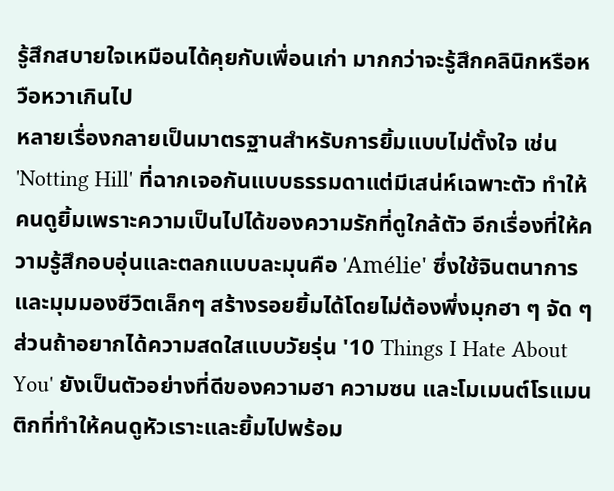รู้สึกสบายใจเหมือนได้คุยกับเพื่อนเก่า มากกว่าจะรู้สึกคลินิกหรือหวือหวาเกินไป
หลายเรื่องกลายเป็นมาตรฐานสำหรับการยิ้มแบบไม่ตั้งใจ เช่น 'Notting Hill' ที่ฉากเจอกันแบบธรรมดาแต่มีเสน่ห์เฉพาะตัว ทำให้คนดูยิ้มเพราะความเป็นไปได้ของความรักที่ดูใกล้ตัว อีกเรื่องที่ให้ความรู้สึกอบอุ่นและตลกแบบละมุนคือ 'Amélie' ซึ่งใช้จินตนาการและมุมมองชีวิตเล็กๆ สร้างรอยยิ้มได้โดยไม่ต้องพึ่งมุกฮา ๆ จัด ๆ ส่วนถ้าอยากได้ความสดใสแบบวัยรุ่น '10 Things I Hate About You' ยังเป็นตัวอย่างที่ดีของความฮา ความซน และโมเมนต์โรแมนติกที่ทำให้คนดูหัวเราะและยิ้มไปพร้อม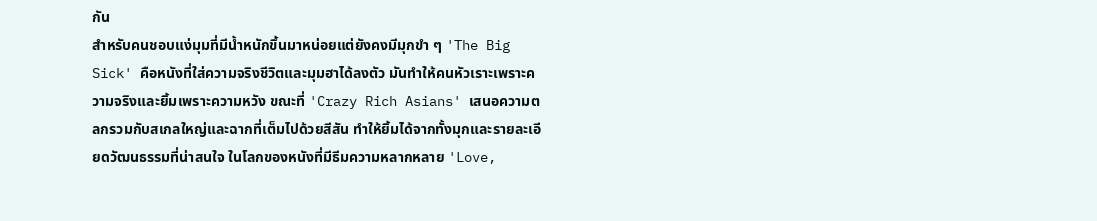กัน
สำหรับคนชอบแง่มุมที่มีน้ำหนักขึ้นมาหน่อยแต่ยังคงมีมุกขำ ๆ 'The Big Sick' คือหนังที่ใส่ความจริงชีวิตและมุมฮาได้ลงตัว มันทำให้คนหัวเราะเพราะความจริงและยิ้มเพราะความหวัง ขณะที่ 'Crazy Rich Asians' เสนอความตลกรวมกับสเกลใหญ่และฉากที่เต็มไปด้วยสีสัน ทำให้ยิ้มได้จากทั้งมุกและรายละเอียดวัฒนธรรมที่น่าสนใจ ในโลกของหนังที่มีธีมความหลากหลาย 'Love,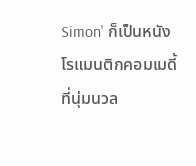Simon' ก็เป็นหนังโรแมนติกคอมเมดี้ที่นุ่มนวล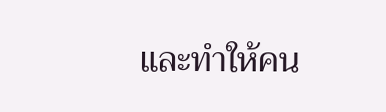และทำให้คน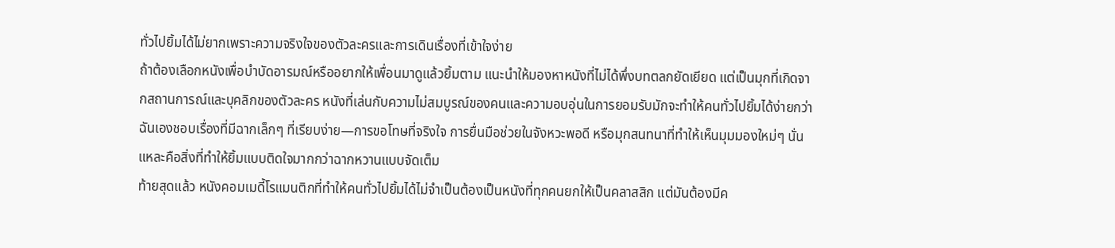ทั่วไปยิ้มได้ไม่ยากเพราะความจริงใจของตัวละครและการเดินเรื่องที่เข้าใจง่าย
ถ้าต้องเลือกหนังเพื่อบำบัดอารมณ์หรืออยากให้เพื่อนมาดูแล้วยิ้มตาม แนะนำให้มองหาหนังที่ไม่ได้พึ่งบทตลกยัดเยียด แต่เป็นมุกที่เกิดจากสถานการณ์และบุคลิกของตัวละคร หนังที่เล่นกับความไม่สมบูรณ์ของคนและความอบอุ่นในการยอมรับมักจะทำให้คนทั่วไปยิ้มได้ง่ายกว่า ฉันเองชอบเรื่องที่มีฉากเล็กๆ ที่เรียบง่าย—การขอโทษที่จริงใจ การยื่นมือช่วยในจังหวะพอดี หรือมุกสนทนาที่ทำให้เห็นมุมมองใหม่ๆ นั่นแหละคือสิ่งที่ทำให้ยิ้มแบบติดใจมากกว่าฉากหวานแบบจัดเต็ม
ท้ายสุดแล้ว หนังคอมเมดี้โรแมนติกที่ทำให้คนทั่วไปยิ้มได้ไม่จำเป็นต้องเป็นหนังที่ทุกคนยกให้เป็นคลาสสิก แต่มันต้องมีค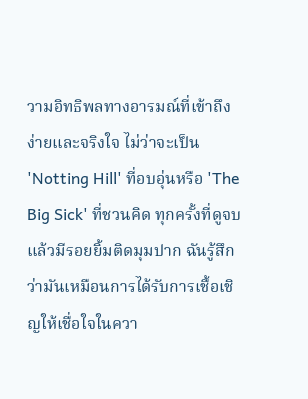วามอิทธิพลทางอารมณ์ที่เข้าถึงง่ายและจริงใจ ไม่ว่าจะเป็น 'Notting Hill' ที่อบอุ่นหรือ 'The Big Sick' ที่ชวนคิด ทุกครั้งที่ดูจบแล้วมีรอยยิ้มติดมุมปาก ฉันรู้สึกว่ามันเหมือนการได้รับการเชื้อเชิญให้เชื่อใจในควา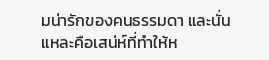มน่ารักของคนธรรมดา และนั่นแหละคือเสน่ห์ที่ทำให้ห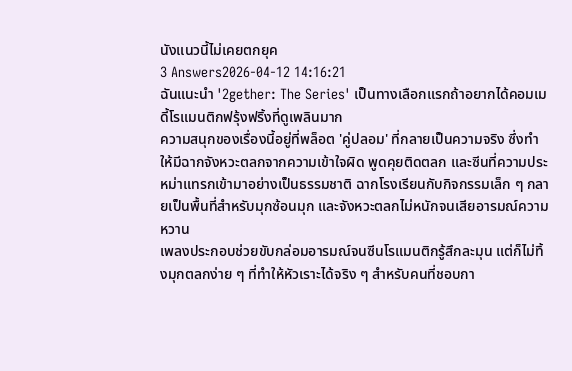นังแนวนี้ไม่เคยตกยุค
3 Answers2026-04-12 14:16:21
ฉันแนะนำ '2gether: The Series' เป็นทางเลือกแรกถ้าอยากได้คอมเมดี้โรแมนติกฟรุ้งฟริ้งที่ดูเพลินมาก
ความสนุกของเรื่องนี้อยู่ที่พล็อต 'คู่ปลอม' ที่กลายเป็นความจริง ซึ่งทำให้มีฉากจังหวะตลกจากความเข้าใจผิด พูดคุยติดตลก และซีนที่ความประหม่าแทรกเข้ามาอย่างเป็นธรรมชาติ ฉากโรงเรียนกับกิจกรรมเล็ก ๆ กลายเป็นพื้นที่สำหรับมุกซ้อนมุก และจังหวะตลกไม่หนักจนเสียอารมณ์ความหวาน
เพลงประกอบช่วยขับกล่อมอารมณ์จนซีนโรแมนติกรู้สึกละมุน แต่ก็ไม่ทิ้งมุกตลกง่าย ๆ ที่ทำให้หัวเราะได้จริง ๆ สำหรับคนที่ชอบกา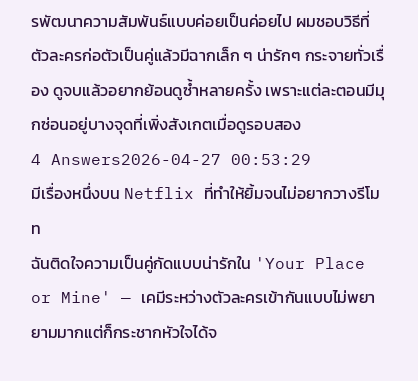รพัฒนาความสัมพันธ์แบบค่อยเป็นค่อยไป ผมชอบวิธีที่ตัวละครก่อตัวเป็นคู่แล้วมีฉากเล็ก ๆ น่ารักๆ กระจายทั่วเรื่อง ดูจบแล้วอยากย้อนดูซ้ำหลายครั้ง เพราะแต่ละตอนมีมุกซ่อนอยู่บางจุดที่เพิ่งสังเกตเมื่อดูรอบสอง
4 Answers2026-04-27 00:53:29
มีเรื่องหนึ่งบน Netflix ที่ทำให้ยิ้มจนไม่อยากวางรีโมท
ฉันติดใจความเป็นคู่กัดแบบน่ารักใน 'Your Place or Mine' — เคมีระหว่างตัวละครเข้ากันแบบไม่พยายามมากแต่ก็กระชากหัวใจได้จ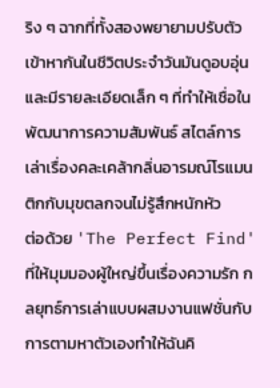ริง ๆ ฉากที่ทั้งสองพยายามปรับตัวเข้าหากันในชีวิตประจำวันมันดูอบอุ่นและมีรายละเอียดเล็ก ๆ ที่ทำให้เชื่อในพัฒนาการความสัมพันธ์ สไตล์การเล่าเรื่องคละเคล้ากลิ่นอารมณ์โรแมนติกกับมุขตลกจนไม่รู้สึกหนักหัว
ต่อด้วย 'The Perfect Find' ที่ให้มุมมองผู้ใหญ่ขึ้นเรื่องความรัก กลยุทธ์การเล่าแบบผสมงานแฟชั่นกับการตามหาตัวเองทำให้ฉันคิ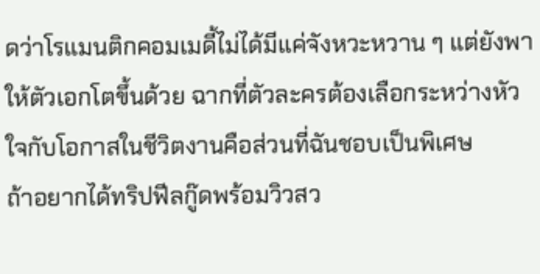ดว่าโรแมนติกคอมเมดี้ไม่ได้มีแค่จังหวะหวาน ๆ แต่ยังพาให้ตัวเอกโตขึ้นด้วย ฉากที่ตัวละครต้องเลือกระหว่างหัวใจกับโอกาสในชีวิตงานคือส่วนที่ฉันชอบเป็นพิเศษ
ถ้าอยากได้ทริปฟีลกู๊ดพร้อมวิวสว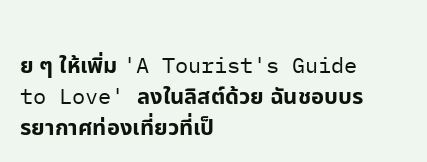ย ๆ ให้เพิ่ม 'A Tourist's Guide to Love' ลงในลิสต์ด้วย ฉันชอบบรรยากาศท่องเที่ยวที่เป็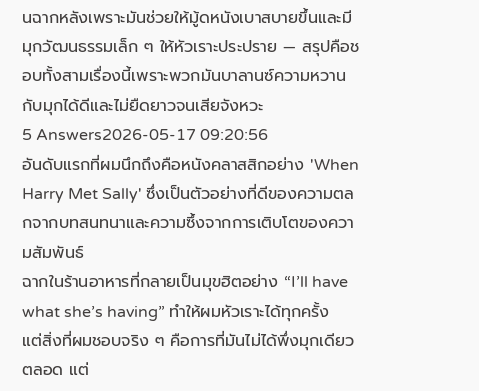นฉากหลังเพราะมันช่วยให้มู้ดหนังเบาสบายขึ้นและมีมุกวัฒนธรรมเล็ก ๆ ให้หัวเราะประปราย — สรุปคือชอบทั้งสามเรื่องนี้เพราะพวกมันบาลานซ์ความหวานกับมุกได้ดีและไม่ยืดยาวจนเสียจังหวะ
5 Answers2026-05-17 09:20:56
อันดับแรกที่ผมนึกถึงคือหนังคลาสสิกอย่าง 'When Harry Met Sally' ซึ่งเป็นตัวอย่างที่ดีของความตลกจากบทสนทนาและความซึ้งจากการเติบโตของความสัมพันธ์
ฉากในร้านอาหารที่กลายเป็นมุขฮิตอย่าง “I’ll have what she’s having” ทำให้ผมหัวเราะได้ทุกครั้ง แต่สิ่งที่ผมชอบจริง ๆ คือการที่มันไม่ได้พึ่งมุกเดียวตลอด แต่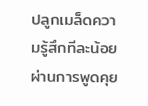ปลูกเมล็ดความรู้สึกทีละน้อยผ่านการพูดคุย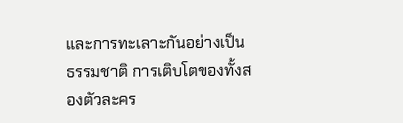และการทะเลาะกันอย่างเป็นธรรมชาติ การเติบโตของทั้งสองตัวละคร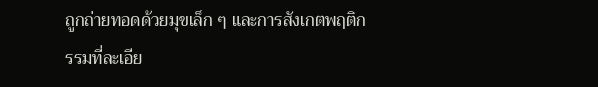ถูกถ่ายทอดด้วยมุขเล็ก ๆ และการสังเกตพฤติกรรมที่ละเอีย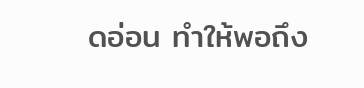ดอ่อน ทำให้พอถึง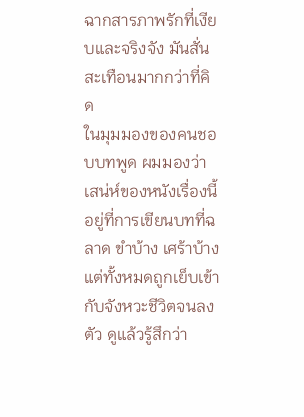ฉากสารภาพรักที่เงียบและจริงจัง มันสั่นสะเทือนมากกว่าที่คิด
ในมุมมองของคนชอบบทพูด ผมมองว่าเสน่ห์ของหนังเรื่องนี้อยู่ที่การเขียนบทที่ฉลาด ขำบ้าง เศร้าบ้าง แต่ทั้งหมดถูกเย็บเข้ากับจังหวะชีวิตจนลงตัว ดูแล้วรู้สึกว่า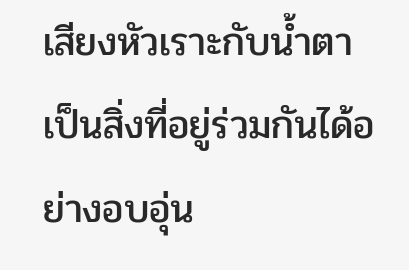เสียงหัวเราะกับน้ำตาเป็นสิ่งที่อยู่ร่วมกันได้อย่างอบอุ่น